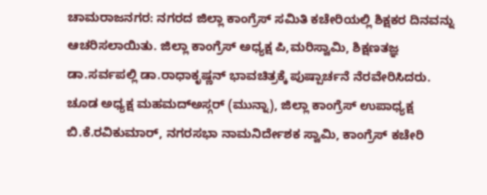ಚಾಮರಾಜನಗರ: ನಗರದ ಜಿಲ್ಲಾ ಕಾಂಗ್ರೆಸ್ ಸಮಿತಿ ಕಚೇರಿಯಲ್ಲಿ ಶಿಕ್ಷಕರ ದಿನವನ್ನು ಆಚರಿಸಲಾಯಿತು. ಜಿಲ್ಲಾ ಕಾಂಗ್ರೆಸ್ ಅಧ್ಯಕ್ಷ ಪಿ,ಮರಿಸ್ವಾಮಿ, ಶಿಕ್ಷಣತಜ್ಞ ಡಾ.ಸರ್ವಪಲ್ಲಿ ಡಾ.ರಾಧಾಕೃಷ್ಣನ್ ಭಾವಚಿತ್ರಕ್ಕೆ ಪುಷ್ಪಾರ್ಚನೆ ನೆರವೇರಿಸಿದರು.
ಚೂಡ ಅಧ್ಯಕ್ಷ ಮಹಮದ್ಅಸ್ಗರ್ (ಮುನ್ನಾ), ಜಿಲ್ಲಾ ಕಾಂಗ್ರೆಸ್ ಉಪಾಧ್ಯಕ್ಷ ಬಿ.ಕೆ.ರವಿಕುಮಾರ್, ನಗರಸಭಾ ನಾಮನಿರ್ದೇಶಕ ಸ್ವಾಮಿ, ಕಾಂಗ್ರೆಸ್ ಕಚೇರಿ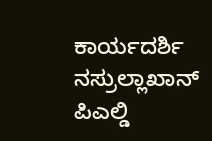ಕಾರ್ಯದರ್ಶಿ ನಸ್ರುಲ್ಲಾಖಾನ್ ಪಿಎಲ್ಡಿ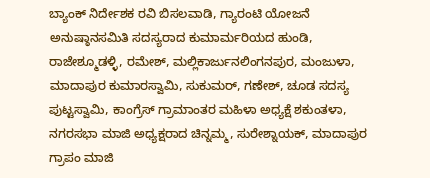ಬ್ಯಾಂಕ್ ನಿರ್ದೇಶಕ ರವಿ ಬಿಸಲವಾಡಿ, ಗ್ಯಾರಂಟಿ ಯೋಜನೆ ಅನುಷ್ಠಾನಸಮಿತಿ ಸದಸ್ಯರಾದ ಕುಮಾರ್ಮರಿಯದ ಹುಂಡಿ, ರಾಜೇಶ್ಮೂಡಳ್ಳಿ, ರಮೇಶ್, ಮಲ್ಲಿಕಾರ್ಜುನಲಿಂಗನಪುರ, ಮಂಜುಳಾ, ಮಾದಾಪುರ ಕುಮಾರಸ್ವಾಮಿ, ಸುಕುಮರ್, ಗಣೇಶ್, ಚೂಡ ಸದಸ್ಯ ಪುಟ್ಟಸ್ವಾಮಿ, ಕಾಂಗ್ರೆಸ್ ಗ್ರಾಮಾಂತರ ಮಹಿಳಾ ಅಧ್ಯಕ್ಷೆ ಶಕುಂತಳಾ, ನಗರಸಭಾ ಮಾಜಿ ಅಧ್ಯಕ್ಷರಾದ ಚಿನ್ನಮ್ಮ, ಸುರೇಶ್ನಾಯಕ್, ಮಾದಾಪುರ ಗ್ರಾಪಂ ಮಾಜಿ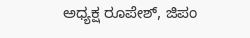ಅಧ್ಯಕ್ಷ ರೂಪೇಶ್, ಜಿಪಂ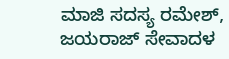ಮಾಜಿ ಸದಸ್ಯ ರಮೇಶ್, ಜಯರಾಜ್ ಸೇವಾದಳ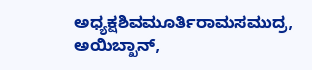ಅಧ್ಯಕ್ಷಶಿವಮೂರ್ತಿರಾಮಸಮುದ್ರ, ಅಯಿಬ್ಖಾನ್,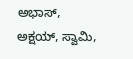ಅಭಾಸ್, ಅಕ್ಷಯ್, ಸ್ವಾಮಿ,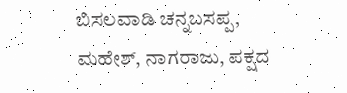ಬಿಸಲವಾಡಿ ಚನ್ನಬಸಪ್ಪ, ಮಹೇಶ್, ನಾಗರಾಜು, ಪಕ್ಷದ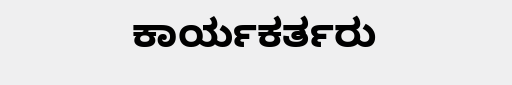ಕಾರ್ಯಕರ್ತರು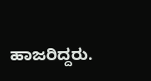ಹಾಜರಿದ್ದರು.